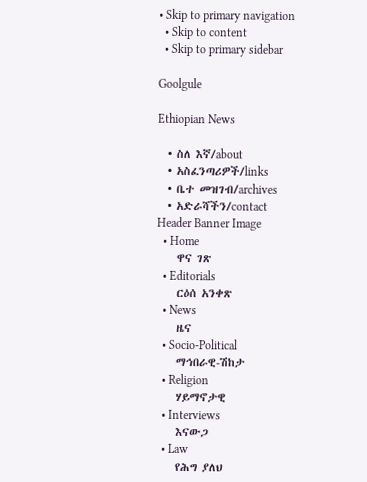• Skip to primary navigation
  • Skip to content
  • Skip to primary sidebar

Goolgule

Ethiopian News

  • ስለ እኛ/about
  • አስፈንጣሪዎች/links
  • ቤተ መዝገብ/archives
  • አድራሻችን/contact
Header Banner Image
  • Home
    ዋና ገጽ
  • Editorials
    ርዕሰ አንቀጽ
  • News
    ዜና
  • Socio-Political
    ማኅበራዊ-ሽከታ
  • Religion
    ሃይማኖታዊ
  • Interviews
    እናውጋ
  • Law
    የሕግ ያለህ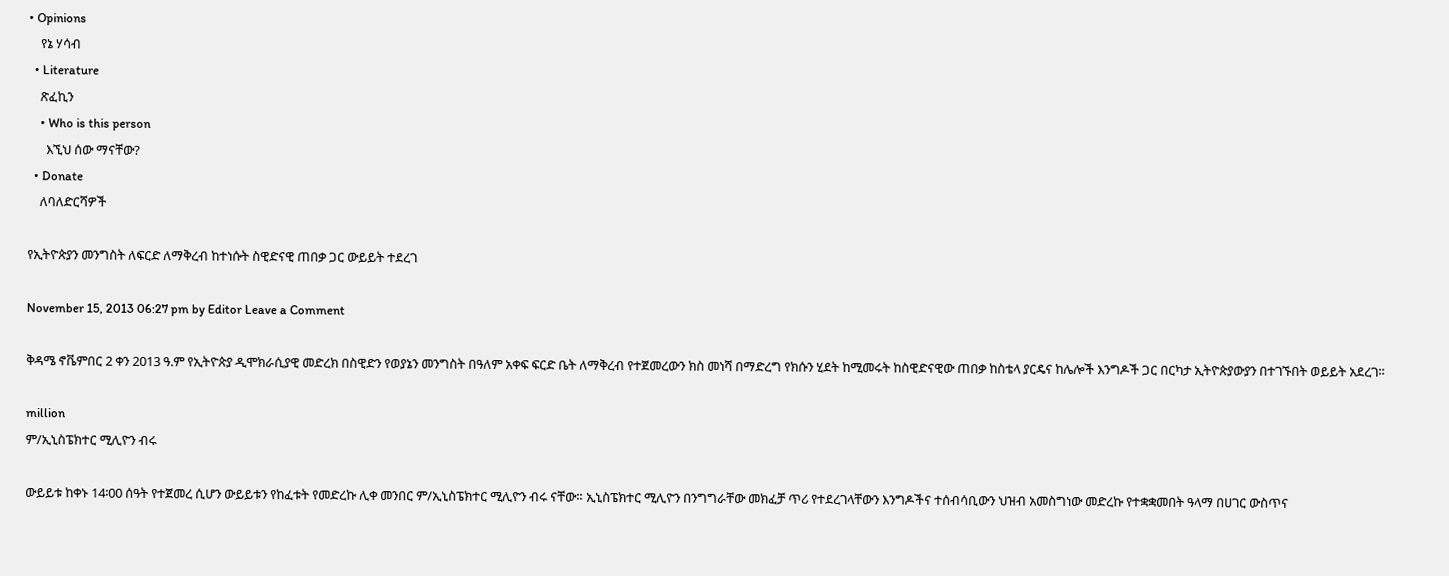• Opinions
    የኔ ሃሳብ
  • Literature
    ጽፈኪን
    • Who is this person
      እኚህ ሰው ማናቸው?
  • Donate
    ለባለድርሻዎች

የኢትዮጵያን መንግስት ለፍርድ ለማቅረብ ከተነሱት ስዊድናዊ ጠበቃ ጋር ውይይት ተደረገ

November 15, 2013 06:27 pm by Editor Leave a Comment

ቅዳሜ ኖቬምበር 2 ቀን 2013 ዓ.ም የኢትዮጵያ ዲሞክራሲያዊ መድረክ በስዊድን የወያኔን መንግስት በዓለም አቀፍ ፍርድ ቤት ለማቅረብ የተጀመረውን ክስ መነሻ በማድረግ የክሱን ሂደት ከሚመሩት ከስዊድናዊው ጠበቃ ከስቴላ ያርዴና ከሌሎች እንግዶች ጋር በርካታ ኢትዮጵያውያን በተገኙበት ወይይት አደረገ።

million
ም/ኢኒስፔክተር ሚሊዮን ብሩ

ውይይቱ ከቀኑ 14፡00 ሰዓት የተጀመረ ሲሆን ውይይቱን የከፈቱት የመድረኩ ሊቀ መንበር ም/ኢኒስፔክተር ሚሊዮን ብሩ ናቸው። ኢኒስፔክተር ሚሊዮን በንግግራቸው መክፈቻ ጥሪ የተደረገላቸውን እንግዶችና ተሰብሳቢውን ህዝብ አመስግነው መድረኩ የተቋቋመበት ዓላማ በሀገር ውስጥና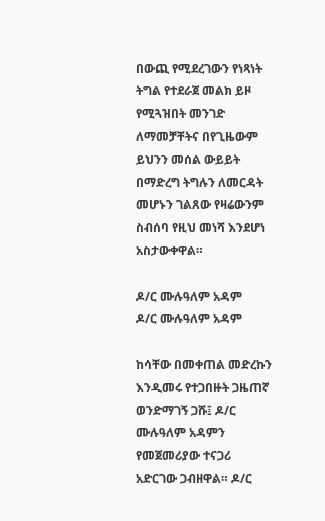በውጪ የሚደረገውን የነጻነት ትግል የተደራጀ መልክ ይዞ የሚጓዝበት መንገድ ለማመቻቸትና በየጊዜውም ይህንን መሰል ውይይት በማድረግ ትግሉን ለመርዳት መሆኑን ገልጸው የዛሬውንም ስብሰባ የዚህ መነሻ እንደሆነ አስታውቀዋል።

ዶ/ር ሙሉዓለም አዳም
ዶ/ር ሙሉዓለም አዳም

ከሳቸው በመቀጠል መድረኩን እንዲመሩ የተጋበዙት ጋዜጠኛ ወንድማገኝ ጋሹ፤ ዶ/ር ሙሉዓለም አዳምን የመጀመሪያው ተናጋሪ አድርገው ጋብዘዋል። ዶ/ር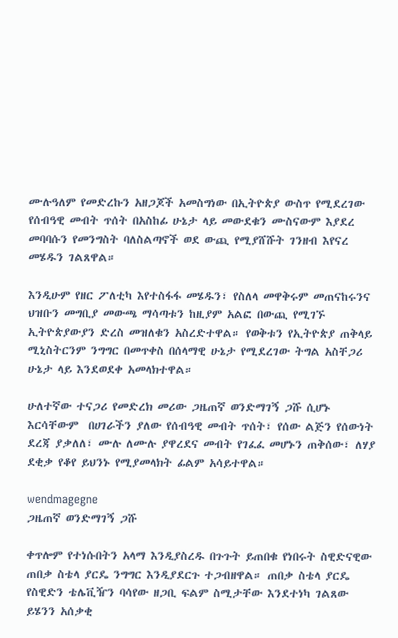ሙሉዓለም የመድረኩን አዘጋጆች አመስግነው በኢትዮጵያ ውስጥ የሚደረገው የሰብዓዊ መብት ጥሰት በአስከፊ ሁኔታ ላይ መውደቁን ሙስናውም እያደረ መባባሱን የመንግስት ባለስልጣኖች ወደ ውጪ የሚያሸሹት ገንዘብ እየናረ መሄዱን ገልጸዋል።

እንዲሁም የዘር ፖለቲካ እየተስፋፋ መሄዱን፣ የስለላ መዋቅሩም መጠናከሩንና ህዝቡን መግቢያ መውጫ ማሳጣቱን ከዚያም አልፎ በውጪ የሚገኙ ኢትዮጵያውያን ድረስ መዝለቁን አስረድተዋል። የወቅቱን የኢትዮጵያ ጠቅላይ ሚኒስትርንም ንግግር በመጥቀስ በሰላማዊ ሁኔታ የሚደረገው ትግል አስቸጋሪ ሁኔታ ላይ እንደወደቀ አመላክተዋል።

ሁለተኛው ተናጋሪ የመድረክ መሪው ጋዜጠኛ ወንድማገኝ ጋሹ ሲሆኑ እርሳቸውም  በሀገራችን ያለው የሰብዓዊ መብት ጥሰት፣ የሰው ልጅን የሰውነት ደረጃ ያቃለለ፣ ሙሉ ለሙሉ ያዋረደና መብት የገፈፈ መሆኑን ጠቅሰው፣ ለሃያ ደቂቃ የቆየ ይህንኑ የሚያመላክት ፊልም አሳይተዋል።

wendmagegne
ጋዜጠኛ ወንድማገኝ ጋሹ

ቀጥሎም የተነሱበትን አላማ እንዲያስረዱ በጉጉት ይጠበቁ የነበሩት ስዊድናዊው ጠበቃ ስቴላ ያርዴ ንግግር እንዲያደርጉ ተጋብዘዋል። ጠበቃ ስቴላ ያርዴ የስዊድን ቴሌቪዥን ባሳየው ዘጋቢ ፍልም ስሚታቸው እንደተነካ ገልጸው ይሄንን አሰቃቂ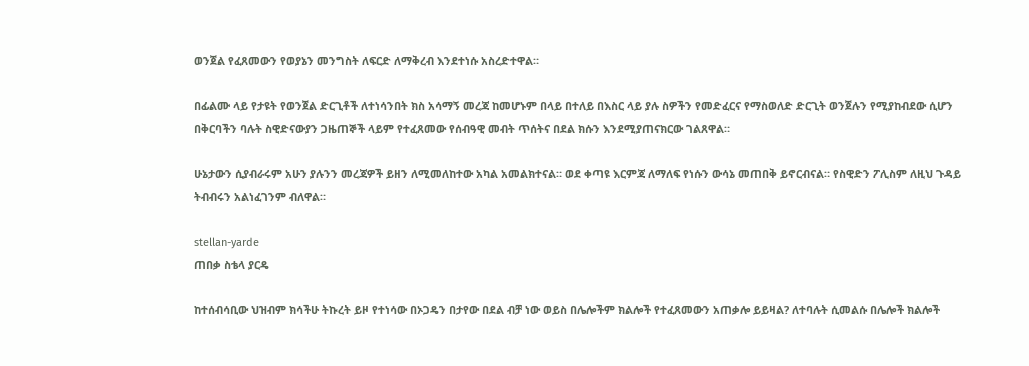ወንጀል የፈጸመውን የወያኔን መንግስት ለፍርድ ለማቅረብ እንደተነሱ አስረድተዋል።

በፊልሙ ላይ የታዩት የወንጀል ድርጊቶች ለተነሳንበት ክስ አሳማኝ መረጃ ከመሆኑም በላይ በተለይ በእስር ላይ ያሉ ስዎችን የመድፈርና የማስወለድ ድርጊት ወንጀሉን የሚያከብደው ሲሆን በቅርባችን ባሉት ስዊድናውያን ጋዜጠኞች ላይም የተፈጸመው የሰብዓዊ መብት ጥሰትና በደል ክሱን እንደሚያጠናክርው ገልጸዋል።

ሁኔታውን ሲያብራሩም አሁን ያሉንን መረጃዎች ይዘን ለሚመለከተው አካል አመልክተናል። ወደ ቀጣዩ እርምጃ ለማለፍ የነሱን ውሳኔ መጠበቅ ይኖርብናል። የስዊድን ፖሊስም ለዚህ ጉዳይ ትብብሩን አልነፈገንም ብለዋል።

stellan-yarde
ጠበቃ ስቴላ ያርዴ

ከተሰብሳቢው ህዝብም ክሳችሁ ትኩረት ይዞ የተነሳው በኦጋዴን በታየው በደል ብቻ ነው ወይስ በሌሎችም ክልሎች የተፈጸመውን አጠቃሎ ይይዛል? ለተባሉት ሲመልሱ በሌሎች ክልሎች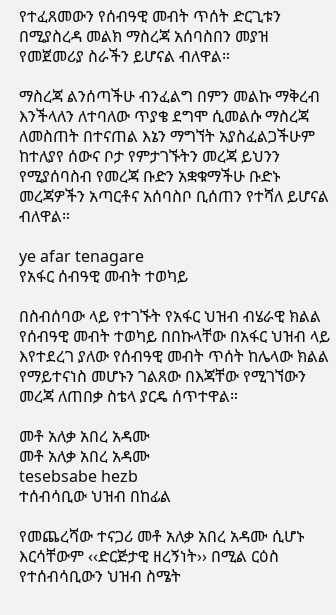የተፈጸመውን የሰብዓዊ መብት ጥሰት ድርጊቱን በሚያስረዳ መልክ ማስረጃ አሰባስበን መያዝ የመጀመሪያ ስራችን ይሆናል ብለዋል።

ማስረጃ ልንሰጣችሁ ብንፈልግ በምን መልኩ ማቅረብ እንችላለን ለተባለው ጥያቄ ደግሞ ሲመልሱ ማስረጃ ለመስጠት በተናጠል እኔን ማግኘት አያስፈልጋችሁም ከተለያየ ሰውና ቦታ የምታገኙትን መረጃ ይህንን የሚያሰባስብ የመረጃ ቡድን አቋቁማችሁ ቡድኑ መረጃዎችን አጣርቶና አሰባስቦ ቢሰጠን የተሻለ ይሆናል ብለዋል።

ye afar tenagare
የአፋር ሰብዓዊ መብት ተወካይ

በስብሰባው ላይ የተገኙት የአፋር ህዝብ ብሄራዊ ክልል የሰብዓዊ መብት ተወካይ በበኩላቸው በአፋር ህዝብ ላይ እየተደረገ ያለው የሰብዓዊ መብት ጥሰት ከሌላው ክልል የማይተናነስ መሆኑን ገልጸው በእጃቸው የሚገኘውን መረጃ ለጠበቃ ስቴላ ያርዴ ሰጥተዋል።

መቶ አለቃ አበረ አዳሙ
መቶ አለቃ አበረ አዳሙ
tesebsabe hezb
ተሰብሳቢው ህዝብ በከፊል

የመጨረሻው ተናጋሪ መቶ አለቃ አበረ አዳሙ ሲሆኑ እርሳቸውም ‹‹ድርጅታዊ ዘረኝነት›› በሚል ርዕስ የተሰብሳቢውን ህዝብ ስሜት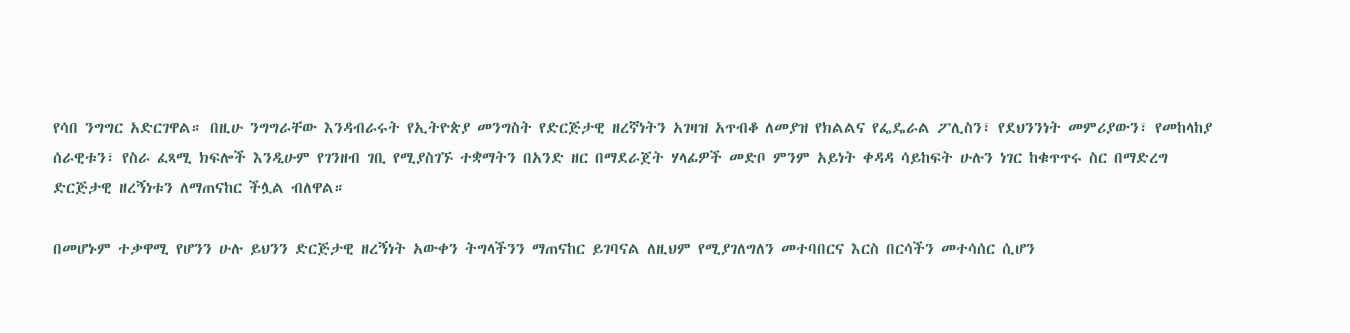የሳበ ንግግር አድርገዋል። በዚሁ ንግግራቸው እንዳብራሩት የኢትዮጵያ መንግስት የድርጅታዊ ዘረኛነትን አገዛዝ አጥብቆ ለመያዝ የክልልና የፌዴራል ፖሊስን፣ የደህንንነት መምሪያውን፣ የመከላከያ ሰራዊቱን፣ የስራ ፈጻሚ ክፍሎች እንዲሁም የገንዘብ ገቢ የሚያስገኙ ተቋማትን በአንድ ዘር በማደራጀት ሃላፊዎች መድቦ ምንም አይነት ቀዳዳ ሳይከፍት ሁሉን ነገር ከቁጥጥሩ ስር በማድረግ ድርጅታዊ ዘረኝነቱን ለማጠናከር ችሏል ብለዋል።

በመሆኑም ተቃዋሚ የሆንን ሁሉ ይህንን ድርጅታዊ ዘረኝነት አውቀን ትግላችንን ማጠናከር ይገባናል ለዚህም የሚያገለግለን መተባበርና እርስ በርሳችን መተሳሰር ሲሆን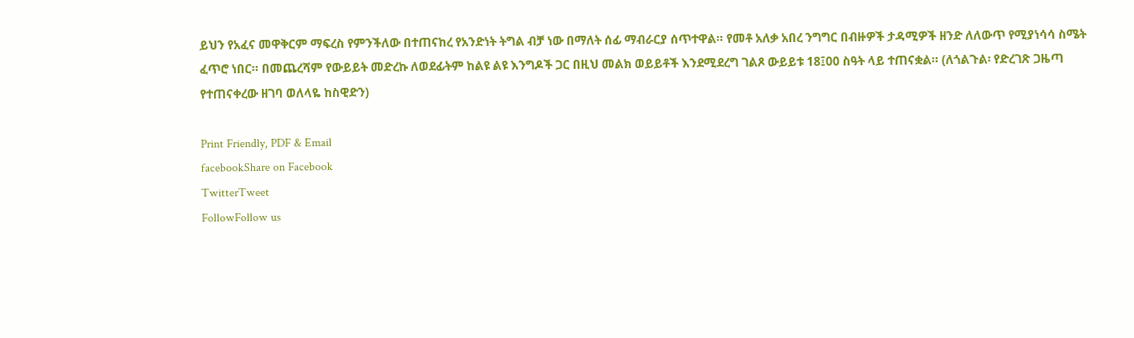ይህን የአፈና መዋቅርም ማፍረስ የምንችለው በተጠናከረ የአንድነት ትግል ብቻ ነው በማለት ሰፊ ማብራርያ ሰጥተዋል። የመቶ አለቃ አበረ ንግግር በብዙዎች ታዳሚዎች ዘንድ ለለውጥ የሚያነሳሳ ስሜት ፈጥሮ ነበር። በመጨረሻም የውይይት መድረኩ ለወደፊትም ከልዩ ልዩ እንግዶች ጋር በዚህ መልክ ወይይቶች እንደሚደረግ ገልጾ ውይይቱ 18፤00 ስዓት ላይ ተጠናቋል። (ለጎልጉል፡ የድረገጽ ጋዜጣ የተጠናቀረው ዘገባ ወለላዬ ከስዊድን)

Print Friendly, PDF & Email
facebookShare on Facebook
TwitterTweet
FollowFollow us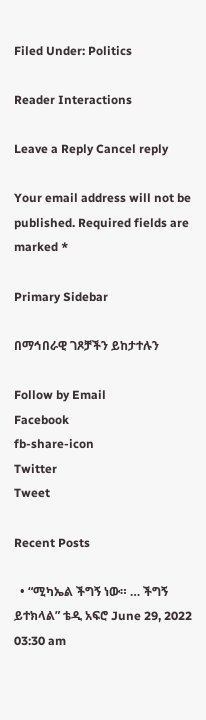Filed Under: Politics

Reader Interactions

Leave a Reply Cancel reply

Your email address will not be published. Required fields are marked *

Primary Sidebar

በማኅበራዊ ገጾቻችን ይከታተሉን

Follow by Email
Facebook
fb-share-icon
Twitter
Tweet

Recent Posts

  • “ሚካኤል ችግኝ ነው። … ችግኝ ይተክላል” ቴዲ አፍሮ June 29, 2022 03:30 am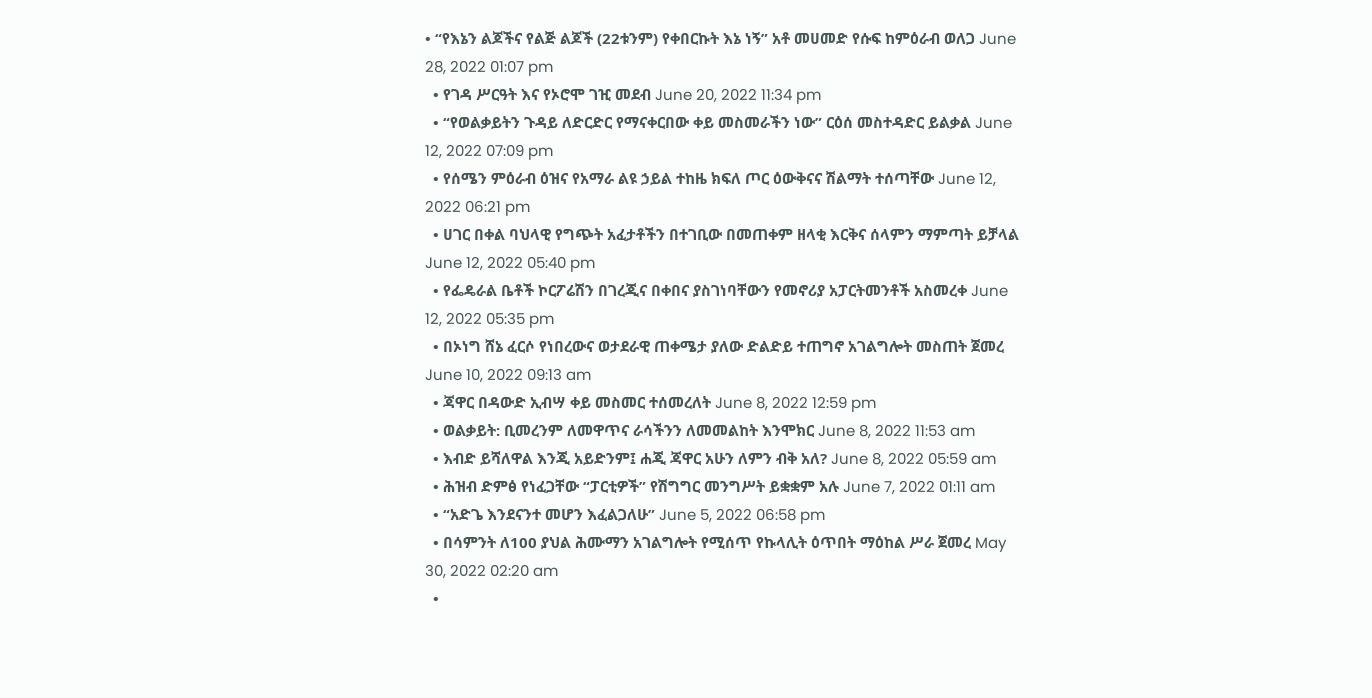• “የእኔን ልጆችና የልጅ ልጆች (22ቱንም) የቀበርኩት እኔ ነኝ” አቶ መሀመድ የሱፍ ከምዕራብ ወለጋ June 28, 2022 01:07 pm
  • የገዳ ሥርዓት እና የኦሮሞ ገዢ መደብ June 20, 2022 11:34 pm
  • “የወልቃይትን ጉዳይ ለድርድር የማናቀርበው ቀይ መስመራችን ነው” ርዕሰ መስተዳድር ይልቃል June 12, 2022 07:09 pm
  • የሰሜን ምዕራብ ዕዝና የአማራ ልዩ ኃይል ተከዜ ክፍለ ጦር ዕውቅናና ሽልማት ተሰጣቸው June 12, 2022 06:21 pm
  • ሀገር በቀል ባህላዊ የግጭት አፈታቶችን በተገቢው በመጠቀም ዘላቂ እርቅና ሰላምን ማምጣት ይቻላል June 12, 2022 05:40 pm
  • የፌዴራል ቤቶች ኮርፖሬሽን በገረጂና በቀበና ያስገነባቸውን የመኖሪያ አፓርትመንቶች አስመረቀ June 12, 2022 05:35 pm
  • በኦነግ ሸኔ ፈርሶ የነበረውና ወታደራዊ ጠቀሜታ ያለው ድልድይ ተጠግኖ አገልግሎት መስጠት ጀመረ June 10, 2022 09:13 am
  • ጃዋር በዳውድ ኢብሣ ቀይ መስመር ተሰመረለት June 8, 2022 12:59 pm
  • ወልቃይት: ቢመረንም ለመዋጥና ራሳችንን ለመመልከት እንሞክር June 8, 2022 11:53 am
  • እብድ ይሻለዋል እንጂ አይድንም፤ ሐጂ ጃዋር አሁን ለምን ብቅ አለ? June 8, 2022 05:59 am
  • ሕዝብ ድምፅ የነፈጋቸው “ፓርቲዎች” የሽግግር መንግሥት ይቋቋም አሉ June 7, 2022 01:11 am
  • “አድጌ እንደናንተ መሆን እፈልጋለሁ” June 5, 2022 06:58 pm
  • በሳምንት ለ100 ያህል ሕሙማን አገልግሎት የሚሰጥ የኩላሊት ዕጥበት ማዕከል ሥራ ጀመረ May 30, 2022 02:20 am
  •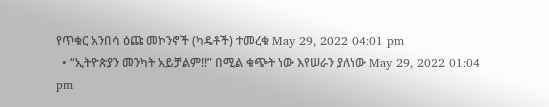የጥቁር አንበሳ ዕጩ መኮንኖች (ካዴቶች) ተመረቁ May 29, 2022 04:01 pm
  • “ኢትዮጵያን መንካት አይቻልም!!” በሚል ቁጭት ነው እየሠራን ያለነው May 29, 2022 01:04 pm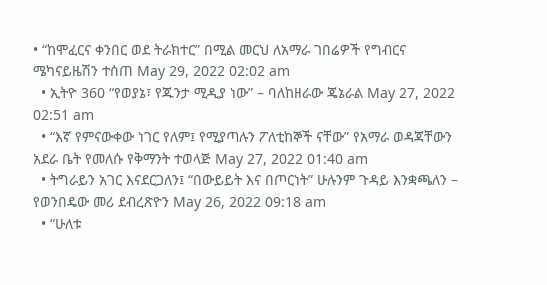• “ከሞፈርና ቀንበር ወደ ትራክተር” በሚል መርህ ለአማራ ገበሬዎች የግብርና ሜካናይዜሽን ተሰጠ May 29, 2022 02:02 am
  • ኢትዮ 360 “የወያኔ፣ የጁንታ ሚዲያ ነው” – ባለከዘራው ጄኔራል May 27, 2022 02:51 am
  • “እኛ የምናውቀው ነገር የለም፤ የሚያጣሉን ፖለቲከኞች ናቸው” የአማራ ወዳጃቸውን አደራ ቤት የመለሱ የቅማንት ተወላጅ May 27, 2022 01:40 am
  • ትግራይን አገር እናደርጋለን፤ “በውይይት እና በጦርነት” ሁሉንም ጉዳይ እንቋጫለን – የወንበዴው መሪ ደብረጽዮን May 26, 2022 09:18 am
  • “ሁለቱ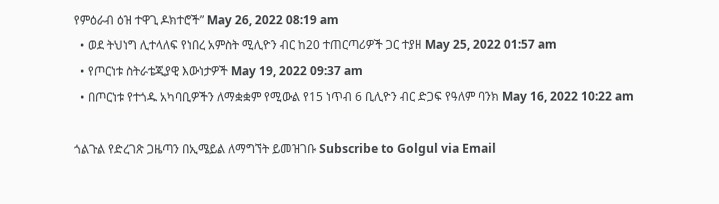የምዕራብ ዕዝ ተዋጊ ዶክተሮች” May 26, 2022 08:19 am
  • ወደ ትህነግ ሊተላለፍ የነበረ አምስት ሚሊዮን ብር ከ20 ተጠርጣሪዎች ጋር ተያዘ May 25, 2022 01:57 am
  • የጦርነቱ ስትራቴጂያዊ እውነታዎች May 19, 2022 09:37 am
  • በጦርነቱ የተጎዱ አካባቢዎችን ለማቋቋም የሚውል የ15 ነጥብ 6 ቢሊዮን ብር ድጋፍ የዓለም ባንክ May 16, 2022 10:22 am

ጎልጉል የድረገጽ ጋዜጣን በኢሜይል ለማግኘት ይመዝገቡ Subscribe to Golgul via Email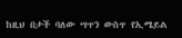ከዚህ በታች ባለው ሣጥን ውስጥ የኢሜይል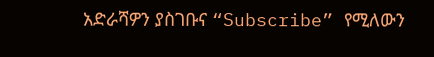አድራሻዎን ያስገቡና “Subscribe” የሚለውን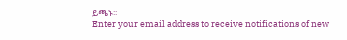ይጫኑ፡፡
Enter your email address to receive notifications of new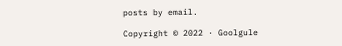posts by email.

Copyright © 2022 · Goolgule